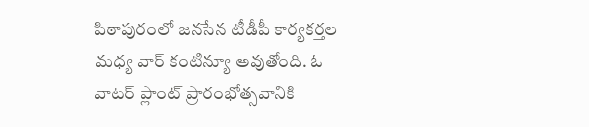పిఠాపురంలో జనసేన టీడీపీ కార్యకర్తల మధ్య వార్ కంటిన్యూ అవుతోంది. ఓ వాటర్ ప్లాంట్ ప్రారంభోత్సవానికి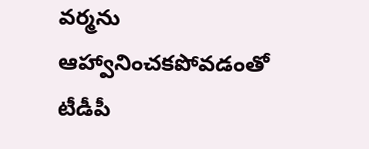వర్మను ఆహ్వానించకపోవడంతో టీడీపీ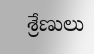శ్రేణులు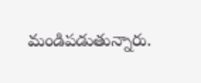మండిపడుతున్నారు.